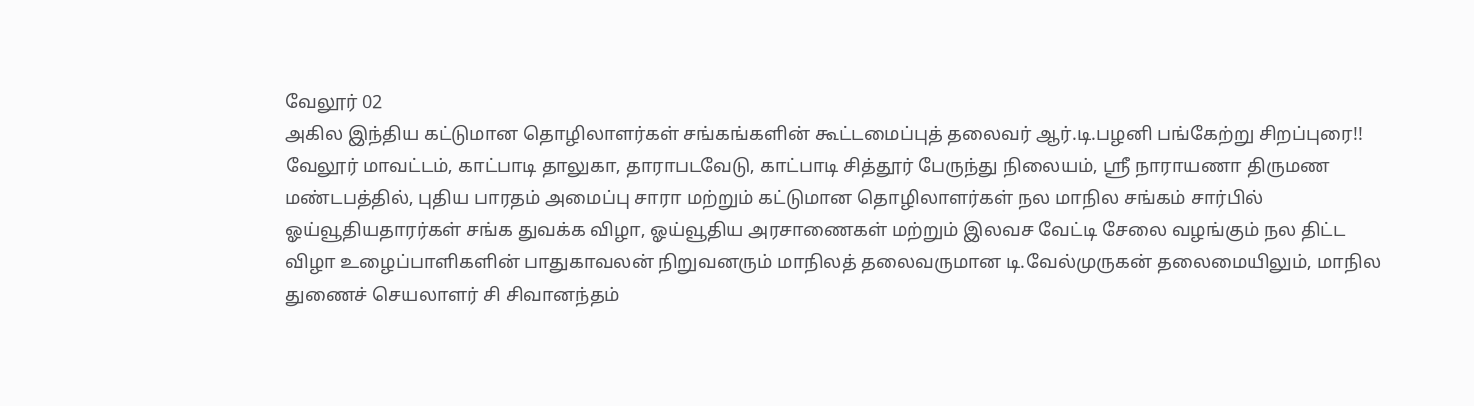வேலூர் 02
அகில இந்திய கட்டுமான தொழிலாளர்கள் சங்கங்களின் கூட்டமைப்புத் தலைவர் ஆர்.டி.பழனி பங்கேற்று சிறப்புரை!!
வேலூர் மாவட்டம், காட்பாடி தாலுகா, தாராபடவேடு, காட்பாடி சித்தூர் பேருந்து நிலையம், ஸ்ரீ நாராயணா திருமண மண்டபத்தில், புதிய பாரதம் அமைப்பு சாரா மற்றும் கட்டுமான தொழிலாளர்கள் நல மாநில சங்கம் சார்பில் ஓய்வூதியதாரர்கள் சங்க துவக்க விழா, ஓய்வூதிய அரசாணைகள் மற்றும் இலவச வேட்டி சேலை வழங்கும் நல திட்ட விழா உழைப்பாளிகளின் பாதுகாவலன் நிறுவனரும் மாநிலத் தலைவருமான டி.வேல்முருகன் தலைமையிலும், மாநில துணைச் செயலாளர் சி சிவானந்தம்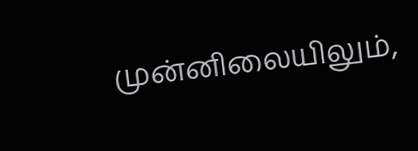முன்னிலையிலும்,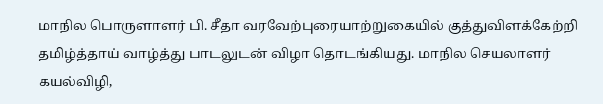மாநில பொருளாளர் பி. சீதா வரவேற்புரையாற்றுகையில் குத்துவிளக்கேற்றி தமிழ்த்தாய் வாழ்த்து பாடலுடன் விழா தொடங்கியது. மாநில செயலாளர் கயல்விழி,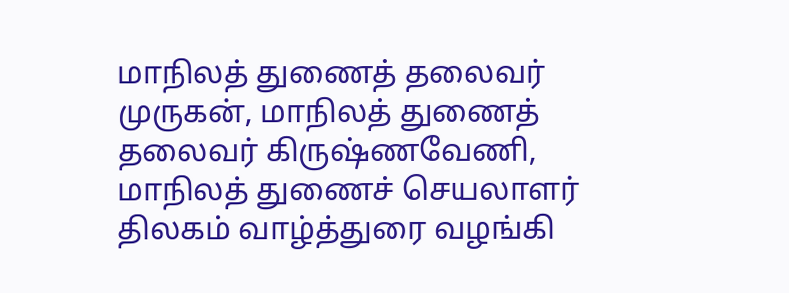மாநிலத் துணைத் தலைவர் முருகன், மாநிலத் துணைத் தலைவர் கிருஷ்ணவேணி, மாநிலத் துணைச் செயலாளர் திலகம் வாழ்த்துரை வழங்கி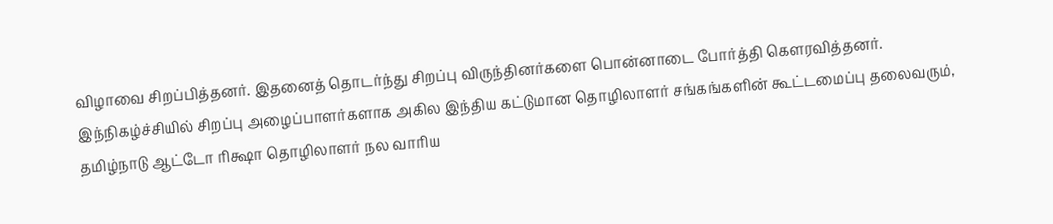விழாவை சிறப்பித்தனர். இதனைத் தொடர்ந்து சிறப்பு விருந்தினர்களை பொன்னாடை போர்த்தி கௌரவித்தனர். இந்நிகழ்ச்சியில் சிறப்பு அழைப்பாளர்களாக அகில இந்திய கட்டுமான தொழிலாளர் சங்கங்களின் கூட்டமைப்பு தலைவரும், தமிழ்நாடு ஆட்டோ ரிக்ஷா தொழிலாளர் நல வாரிய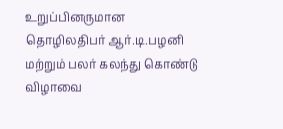உறுப்பினருமான தொழிலதிபர் ஆர்.டி.பழனி மற்றும் பலர் கலந்து கொண்டு விழாவை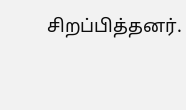சிறப்பித்தனர்.